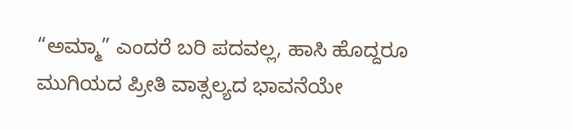“ಅಮ್ಮಾ” ಎಂದರೆ ಬರಿ ಪದವಲ್ಲ, ಹಾಸಿ ಹೊದ್ದರೂ ಮುಗಿಯದ ಪ್ರೀತಿ ವಾತ್ಸಲ್ಯದ ಭಾವನೆಯೇ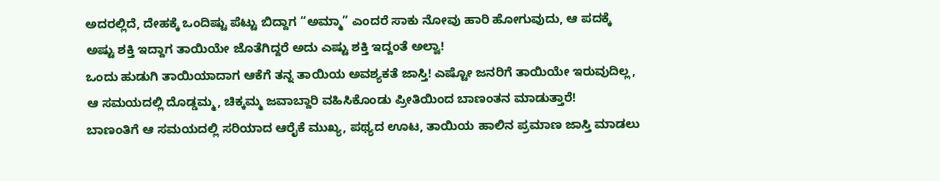ಅದರಲ್ಲಿದೆ, ದೇಹಕ್ಕೆ ಒಂದಿಷ್ಟು ಪೆಟ್ಟು ಬಿದ್ದಾಗ “ಅಮ್ಮಾ” ಎಂದರೆ ಸಾಕು ನೋವು ಹಾರಿ ಹೋಗುವುದು, ಆ ಪದಕ್ಕೆ ಅಷ್ಟು ಶಕ್ತಿ ಇದ್ದಾಗ ತಾಯಿಯೇ ಜೊತೆಗಿದ್ದರೆ ಅದು ಎಷ್ಟು ಶಕ್ತಿ ಇದ್ದಂತೆ ಅಲ್ವಾ!
ಒಂದು ಹುಡುಗಿ ತಾಯಿಯಾದಾಗ ಆಕೆಗೆ ತನ್ನ ತಾಯಿಯ ಅವಶ್ಯಕತೆ ಜಾಸ್ತಿ! ಎಷ್ಟೋ ಜನರಿಗೆ ತಾಯಿಯೇ ಇರುವುದಿಲ್ಲ, ಆ ಸಮಯದಲ್ಲಿ ದೊಡ್ಡಮ್ಮ, ಚಿಕ್ಕಮ್ಮ ಜವಾಬ್ದಾರಿ ವಹಿಸಿಕೊಂಡು ಪ್ರೀತಿಯಿಂದ ಬಾಣಂತನ ಮಾಡುತ್ತಾರೆ!
ಬಾಣಂತಿಗೆ ಆ ಸಮಯದಲ್ಲಿ ಸರಿಯಾದ ಆರೈಕೆ ಮುಖ್ಯ, ಪಥ್ಯದ ಊಟ, ತಾಯಿಯ ಹಾಲಿನ ಪ್ರಮಾಣ ಜಾಸ್ತಿ ಮಾಡಲು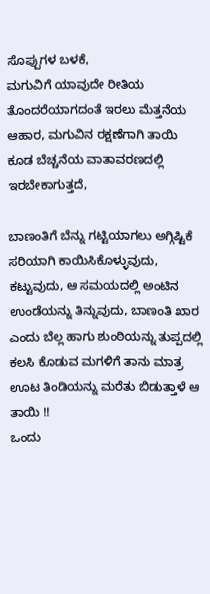ಸೊಪ್ಪುಗಳ ಬಳಕೆ,
ಮಗುವಿಗೆ ಯಾವುದೇ ರೀತಿಯ ತೊಂದರೆಯಾಗದಂತೆ ಇರಲು ಮೆತ್ತನೆಯ ಆಹಾರ, ಮಗುವಿನ ರಕ್ಷಣೆಗಾಗಿ ತಾಯಿ ಕೂಡ ಬೆಚ್ಚನೆಯ ವಾತಾವರಣದಲ್ಲಿ ಇರಬೇಕಾಗುತ್ತದೆ,

ಬಾಣಂತಿಗೆ ಬೆನ್ನು ಗಟ್ಟಿಯಾಗಲು ಅಗ್ಗಿಷ್ಟಿಕೆ ಸರಿಯಾಗಿ ಕಾಯಿಸಿಕೊಳ್ಳುವುದು, ಕಟ್ಟುವುದು, ಆ ಸಮಯದಲ್ಲಿ ಅಂಟಿನ ಉಂಡೆಯನ್ನು ತಿನ್ನುವುದು, ಬಾಣಂತಿ ಖಾರ ಎಂದು ಬೆಲ್ಲ ಹಾಗು ಶುಂಠಿಯನ್ನು ತುಪ್ಪದಲ್ಲಿ ಕಲಸಿ ಕೊಡುವ ಮಗಳಿಗೆ ತಾನು ಮಾತ್ರ ಊಟ ತಿಂಡಿಯನ್ನು ಮರೆತು ಬಿಡುತ್ತಾಳೆ ಆ ತಾಯಿ !!
ಒಂದು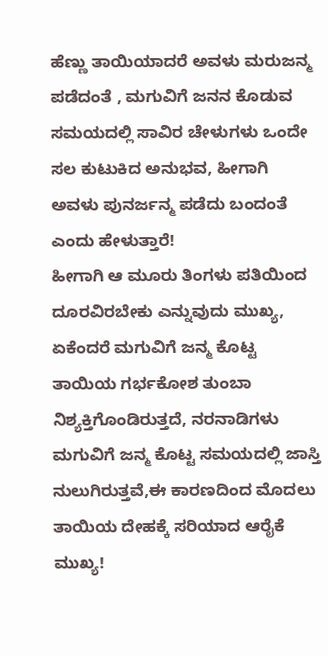ಹೆಣ್ಣು ತಾಯಿಯಾದರೆ ಅವಳು ಮರುಜನ್ಮ ಪಡೆದಂತೆ , ಮಗುವಿಗೆ ಜನನ ಕೊಡುವ ಸಮಯದಲ್ಲಿ ಸಾವಿರ ಚೇಳುಗಳು ಒಂದೇ ಸಲ ಕುಟುಕಿದ ಅನುಭವ, ಹೀಗಾಗಿ ಅವಳು ಪುನರ್ಜನ್ಮ ಪಡೆದು ಬಂದಂತೆ ಎಂದು ಹೇಳುತ್ತಾರೆ!
ಹೀಗಾಗಿ ಆ ಮೂರು ತಿಂಗಳು ಪತಿಯಿಂದ ದೂರವಿರಬೇಕು ಎನ್ನುವುದು ಮುಖ್ಯ, ಏಕೆಂದರೆ ಮಗುವಿಗೆ ಜನ್ಮ ಕೊಟ್ಟ ತಾಯಿಯ ಗರ್ಭಕೋಶ ತುಂಬಾ ನಿಶ್ಯಕ್ತಿಗೊಂಡಿರುತ್ತದೆ, ನರನಾಡಿಗಳು ಮಗುವಿಗೆ ಜನ್ಮ ಕೊಟ್ಟ ಸಮಯದಲ್ಲಿ ಜಾಸ್ತಿ ನುಲುಗಿರುತ್ತವೆ,ಈ ಕಾರಣದಿಂದ ಮೊದಲು ತಾಯಿಯ ದೇಹಕ್ಕೆ ಸರಿಯಾದ ಆರೈಕೆ ಮುಖ್ಯ!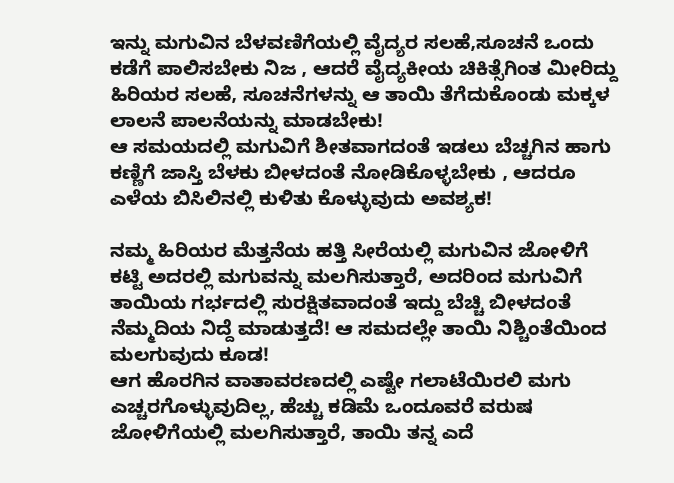ಇನ್ನು ಮಗುವಿನ ಬೆಳವಣಿಗೆಯಲ್ಲಿ ವೈದ್ಯರ ಸಲಹೆ,ಸೂಚನೆ ಒಂದು ಕಡೆಗೆ ಪಾಲಿಸಬೇಕು ನಿಜ , ಆದರೆ ವೈದ್ಯಕೀಯ ಚಿಕಿತ್ಸೆಗಿಂತ ಮೀರಿದ್ದು ಹಿರಿಯರ ಸಲಹೆ, ಸೂಚನೆಗಳನ್ನು ಆ ತಾಯಿ ತೆಗೆದುಕೊಂಡು ಮಕ್ಕಳ ಲಾಲನೆ ಪಾಲನೆಯನ್ನು ಮಾಡಬೇಕು!
ಆ ಸಮಯದಲ್ಲಿ ಮಗುವಿಗೆ ಶೀತವಾಗದಂತೆ ಇಡಲು ಬೆಚ್ಚಗಿನ ಹಾಗು ಕಣ್ಣಿಗೆ ಜಾಸ್ತಿ ಬೆಳಕು ಬೀಳದಂತೆ ನೋಡಿಕೊಳ್ಳಬೇಕು , ಆದರೂ ಎಳೆಯ ಬಿಸಿಲಿನಲ್ಲಿ ಕುಳಿತು ಕೊಳ್ಳುವುದು ಅವಶ್ಯಕ!

ನಮ್ಮ ಹಿರಿಯರ ಮೆತ್ತನೆಯ ಹತ್ತಿ ಸೀರೆಯಲ್ಲಿ ಮಗುವಿನ ಜೋಳಿಗೆ ಕಟ್ಟಿ ಅದರಲ್ಲಿ ಮಗುವನ್ನು ಮಲಗಿಸುತ್ತಾರೆ, ಅದರಿಂದ ಮಗುವಿಗೆ ತಾಯಿಯ ಗರ್ಭದಲ್ಲಿ ಸುರಕ್ಷಿತವಾದಂತೆ ಇದ್ದು ಬೆಚ್ಚಿ ಬೀಳದಂತೆ ನೆಮ್ಮದಿಯ ನಿದ್ದೆ ಮಾಡುತ್ತದೆ! ಆ ಸಮದಲ್ಲೇ ತಾಯಿ ನಿಶ್ಚಿಂತೆಯಿಂದ ಮಲಗುವುದು ಕೂಡ!
ಆಗ ಹೊರಗಿನ ವಾತಾವರಣದಲ್ಲಿ ಎಷ್ಟೇ ಗಲಾಟೆಯಿರಲಿ ಮಗು ಎಚ್ಚರಗೊಳ್ಳುವುದಿಲ್ಲ, ಹೆಚ್ಚು ಕಡಿಮೆ ಒಂದೂವರೆ ವರುಷ ಜೋಳಿಗೆಯಲ್ಲಿ ಮಲಗಿಸುತ್ತಾರೆ, ತಾಯಿ ತನ್ನ ಎದೆ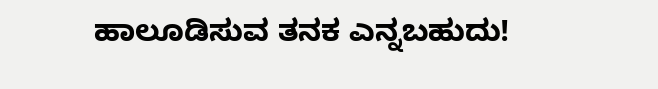ಹಾಲೂಡಿಸುವ ತನಕ ಎನ್ನಬಹುದು!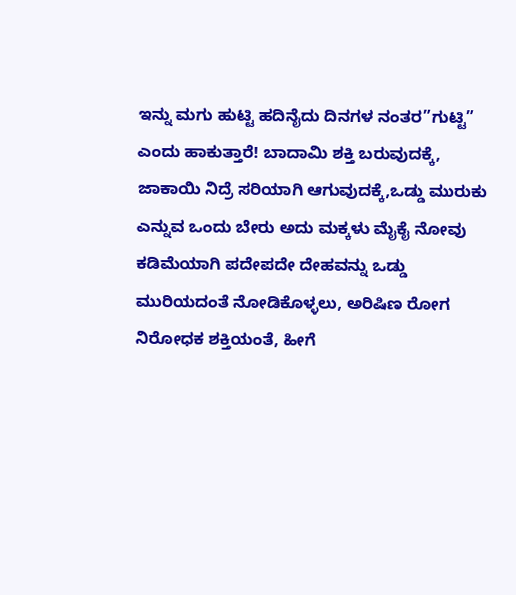ಇನ್ನು ಮಗು ಹುಟ್ಟಿ ಹದಿನೈದು ದಿನಗಳ ನಂತರ”ಗುಟ್ಟಿ” ಎಂದು ಹಾಕುತ್ತಾರೆ! ಬಾದಾಮಿ ಶಕ್ತಿ ಬರುವುದಕ್ಕೆ, ಜಾಕಾಯಿ ನಿದ್ರೆ ಸರಿಯಾಗಿ ಆಗುವುದಕ್ಕೆ,ಒಡ್ಡು ಮುರುಕು ಎನ್ನುವ ಒಂದು ಬೇರು ಅದು ಮಕ್ಕಳು ಮೈಕೈ ನೋವು ಕಡಿಮೆಯಾಗಿ ಪದೇಪದೇ ದೇಹವನ್ನು ಒಡ್ಡು ಮುರಿಯದಂತೆ ನೋಡಿಕೊಳ್ಳಲು, ಅರಿಷಿಣ ರೋಗ ನಿರೋಧಕ ಶಕ್ತಿಯಂತೆ, ಹೀಗೆ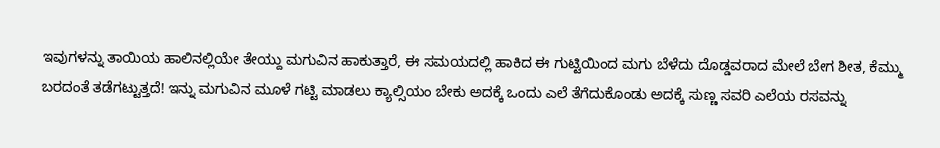ಇವುಗಳನ್ನು ತಾಯಿಯ ಹಾಲಿನಲ್ಲಿಯೇ ತೇಯ್ದು ಮಗುವಿನ ಹಾಕುತ್ತಾರೆ, ಈ ಸಮಯದಲ್ಲಿ ಹಾಕಿದ ಈ ಗುಟ್ಟಿಯಿಂದ ಮಗು ಬೆಳೆದು ದೊಡ್ಡವರಾದ ಮೇಲೆ ಬೇಗ ಶೀತ, ಕೆಮ್ಮು ಬರದಂತೆ ತಡೆಗಟ್ಟುತ್ತದೆ! ಇನ್ನು ಮಗುವಿನ ಮೂಳೆ ಗಟ್ಟಿ ಮಾಡಲು ಕ್ಯಾಲ್ಸಿಯಂ ಬೇಕು ಅದಕ್ಕೆ ಒಂದು ಎಲೆ ತೆಗೆದುಕೊಂಡು ಅದಕ್ಕೆ ಸುಣ್ಣ ಸವರಿ ಎಲೆಯ ರಸವನ್ನು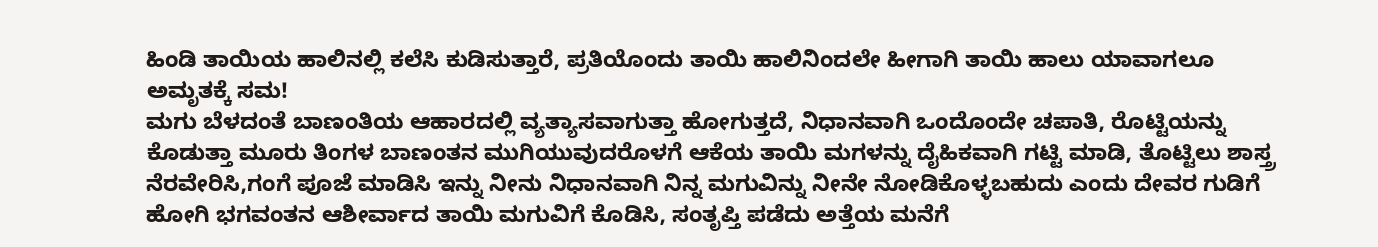ಹಿಂಡಿ ತಾಯಿಯ ಹಾಲಿನಲ್ಲಿ ಕಲೆಸಿ ಕುಡಿಸುತ್ತಾರೆ, ಪ್ರತಿಯೊಂದು ತಾಯಿ ಹಾಲಿನಿಂದಲೇ ಹೀಗಾಗಿ ತಾಯಿ ಹಾಲು ಯಾವಾಗಲೂ ಅಮೃತಕ್ಕೆ ಸಮ!
ಮಗು ಬೆಳದಂತೆ ಬಾಣಂತಿಯ ಆಹಾರದಲ್ಲಿ ವ್ಯತ್ಯಾಸವಾಗುತ್ತಾ ಹೋಗುತ್ತದೆ, ನಿಧಾನವಾಗಿ ಒಂದೊಂದೇ ಚಪಾತಿ, ರೊಟ್ಟಿಯನ್ನು ಕೊಡುತ್ತಾ ಮೂರು ತಿಂಗಳ ಬಾಣಂತನ ಮುಗಿಯುವುದರೊಳಗೆ ಆಕೆಯ ತಾಯಿ ಮಗಳನ್ನು ದೈಹಿಕವಾಗಿ ಗಟ್ಟಿ ಮಾಡಿ, ತೊಟ್ಟಿಲು ಶಾಸ್ತ್ರ ನೆರವೇರಿಸಿ,ಗಂಗೆ ಪೂಜೆ ಮಾಡಿಸಿ ಇನ್ನು ನೀನು ನಿಧಾನವಾಗಿ ನಿನ್ನ ಮಗುವಿನ್ನು ನೀನೇ ನೋಡಿಕೊಳ್ಳಬಹುದು ಎಂದು ದೇವರ ಗುಡಿಗೆ ಹೋಗಿ ಭಗವಂತನ ಆಶೀರ್ವಾದ ತಾಯಿ ಮಗುವಿಗೆ ಕೊಡಿಸಿ, ಸಂತೃಪ್ತಿ ಪಡೆದು ಅತ್ತೆಯ ಮನೆಗೆ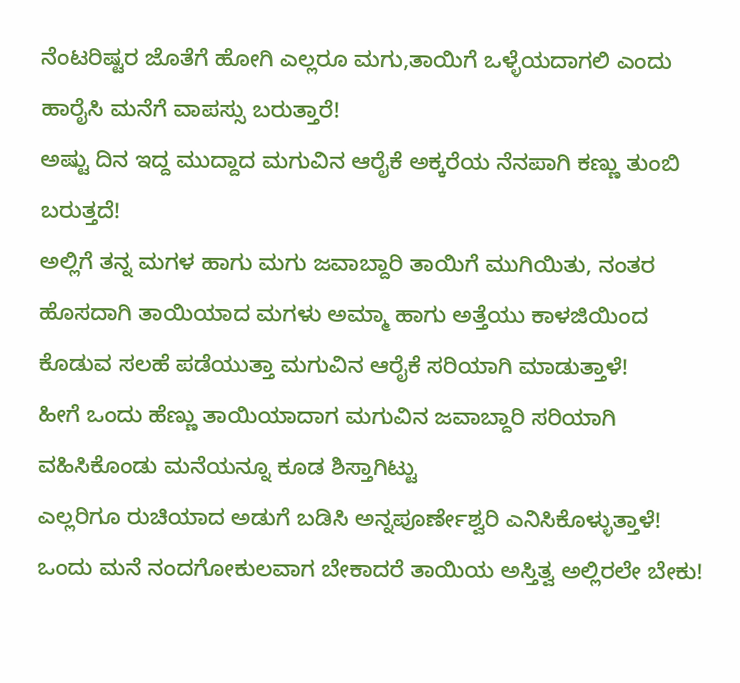ನೆಂಟರಿಷ್ಟರ ಜೊತೆಗೆ ಹೋಗಿ ಎಲ್ಲರೂ ಮಗು,ತಾಯಿಗೆ ಒಳ್ಳೆಯದಾಗಲಿ ಎಂದು ಹಾರೈಸಿ ಮನೆಗೆ ವಾಪಸ್ಸು ಬರುತ್ತಾರೆ!
ಅಷ್ಟು ದಿನ ಇದ್ದ ಮುದ್ದಾದ ಮಗುವಿನ ಆರೈಕೆ ಅಕ್ಕರೆಯ ನೆನಪಾಗಿ ಕಣ್ಣು ತುಂಬಿ ಬರುತ್ತದೆ!
ಅಲ್ಲಿಗೆ ತನ್ನ ಮಗಳ ಹಾಗು ಮಗು ಜವಾಬ್ದಾರಿ ತಾಯಿಗೆ ಮುಗಿಯಿತು, ನಂತರ ಹೊಸದಾಗಿ ತಾಯಿಯಾದ ಮಗಳು ಅಮ್ಮಾ ಹಾಗು ಅತ್ತೆಯು ಕಾಳಜಿಯಿಂದ ಕೊಡುವ ಸಲಹೆ ಪಡೆಯುತ್ತಾ ಮಗುವಿನ ಆರೈಕೆ ಸರಿಯಾಗಿ ಮಾಡುತ್ತಾಳೆ!
ಹೀಗೆ ಒಂದು ಹೆಣ್ಣು ತಾಯಿಯಾದಾಗ ಮಗುವಿನ ಜವಾಬ್ದಾರಿ ಸರಿಯಾಗಿ ವಹಿಸಿಕೊಂಡು ಮನೆಯನ್ನೂ ಕೂಡ ಶಿಸ್ತಾಗಿಟ್ಟು
ಎಲ್ಲರಿಗೂ ರುಚಿಯಾದ ಅಡುಗೆ ಬಡಿಸಿ ಅನ್ನಪೂರ್ಣೇಶ್ವರಿ ಎನಿಸಿಕೊಳ್ಳುತ್ತಾಳೆ!
ಒಂದು ಮನೆ ನಂದಗೋಕುಲವಾಗ ಬೇಕಾದರೆ ತಾಯಿಯ ಅಸ್ತಿತ್ವ ಅಲ್ಲಿರಲೇ ಬೇಕು!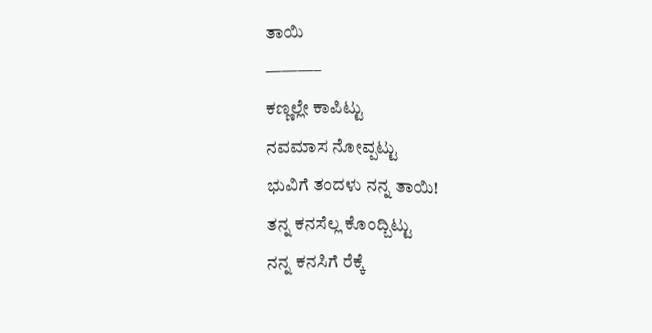ತಾಯಿ
———–
ಕಣ್ಣಲ್ಲೇ ಕಾಪಿಟ್ಟು
ನವಮಾಸ ನೋವ್ಪಟ್ಟು
ಭುವಿಗೆ ತಂದಳು ನನ್ನ ತಾಯಿ!
ತನ್ನ ಕನಸೆಲ್ಲ ಕೊಂದ್ಬಿಟ್ಟು
ನನ್ನ ಕನಸಿಗೆ ರೆಕ್ಕೆ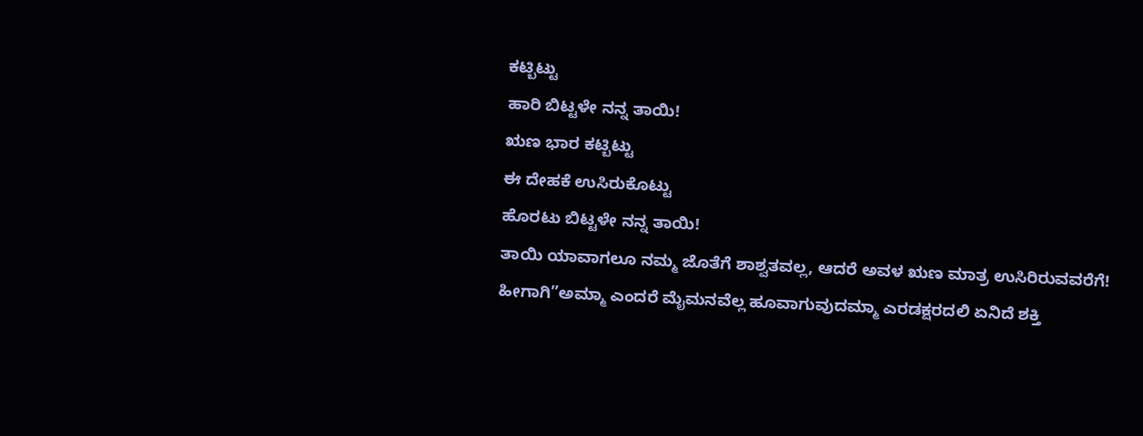ಕಟ್ಬಿಟ್ಟು
ಹಾರಿ ಬಿಟ್ಟಳೇ ನನ್ನ ತಾಯಿ!
ಋಣ ಭಾರ ಕಟ್ಬಿಟ್ಟು
ಈ ದೇಹಕೆ ಉಸಿರುಕೊಟ್ಟು
ಹೊರಟು ಬಿಟ್ಟಳೇ ನನ್ನ ತಾಯಿ!
ತಾಯಿ ಯಾವಾಗಲೂ ನಮ್ಮ ಜೊತೆಗೆ ಶಾಶ್ವತವಲ್ಲ, ಆದರೆ ಅವಳ ಋಣ ಮಾತ್ರ ಉಸಿರಿರುವವರೆಗೆ!
ಹೀಗಾಗಿ”ಅಮ್ಮಾ ಎಂದರೆ ಮೈಮನವೆಲ್ಲ ಹೂವಾಗುವುದಮ್ಮಾ ಎರಡಕ್ಷರದಲಿ ಏನಿದೆ ಶಕ್ತಿ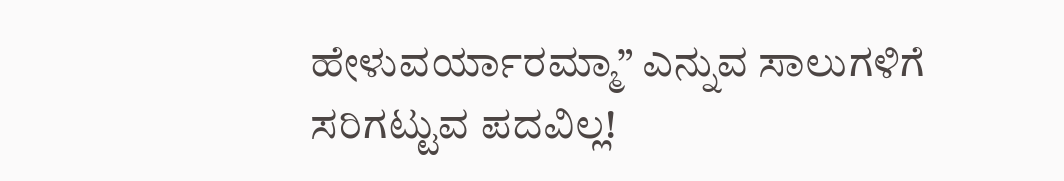ಹೇಳುವರ್ಯಾರಮ್ಮಾ” ಎನ್ನುವ ಸಾಲುಗಳಿಗೆ ಸರಿಗಟ್ಟುವ ಪದವಿಲ್ಲ!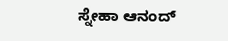ಸ್ನೇಹಾ ಆನಂದ್